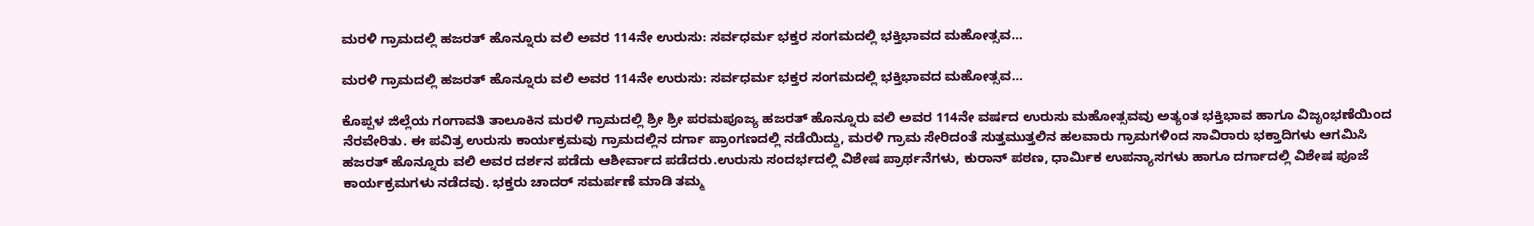ಮರಳಿ ಗ್ರಾಮದಲ್ಲಿ ಹಜರತ್ ಹೊನ್ನೂರು ವಲಿ ಅವರ 114ನೇ ಉರುಸು: ಸರ್ವಧರ್ಮ ಭಕ್ತರ ಸಂಗಮದಲ್ಲಿ ಭಕ್ತಿಭಾವದ ಮಹೋತ್ಸವ…

ಮರಳಿ ಗ್ರಾಮದಲ್ಲಿ ಹಜರತ್ ಹೊನ್ನೂರು ವಲಿ ಅವರ 114ನೇ ಉರುಸು: ಸರ್ವಧರ್ಮ ಭಕ್ತರ ಸಂಗಮದಲ್ಲಿ ಭಕ್ತಿಭಾವದ ಮಹೋತ್ಸವ…

ಕೊಪ್ಪಳ ಜಿಲ್ಲೆಯ ಗಂಗಾವತಿ ತಾಲೂಕಿನ ಮರಳಿ ಗ್ರಾಮದಲ್ಲಿ ಶ್ರೀ ಶ್ರೀ ಪರಮಪೂಜ್ಯ ಹಜರತ್ ಹೊನ್ನೂರು ವಲಿ ಅವರ 114ನೇ ವರ್ಷದ ಉರುಸು ಮಹೋತ್ಸವವು ಅತ್ಯಂತ ಭಕ್ತಿಭಾವ ಹಾಗೂ ವಿಜೃಂಭಣೆಯಿಂದ ನೆರವೇರಿತು. ಈ ಪವಿತ್ರ ಉರುಸು ಕಾರ್ಯಕ್ರಮವು ಗ್ರಾಮದಲ್ಲಿನ ದರ್ಗಾ ಪ್ರಾಂಗಣದಲ್ಲಿ ನಡೆಯಿದ್ದು, ಮರಳಿ ಗ್ರಾಮ ಸೇರಿದಂತೆ ಸುತ್ತಮುತ್ತಲಿನ ಹಲವಾರು ಗ್ರಾಮಗಳಿಂದ ಸಾವಿರಾರು ಭಕ್ತಾದಿಗಳು ಆಗಮಿಸಿ ಹಜರತ್ ಹೊನ್ನೂರು ವಲಿ ಅವರ ದರ್ಶನ ಪಡೆದು ಆಶೀರ್ವಾದ ಪಡೆದರು.ಉರುಸು ಸಂದರ್ಭದಲ್ಲಿ ವಿಶೇಷ ಪ್ರಾರ್ಥನೆಗಳು, ಕುರಾನ್ ಪಠಣ, ಧಾರ್ಮಿಕ ಉಪನ್ಯಾಸಗಳು ಹಾಗೂ ದರ್ಗಾದಲ್ಲಿ ವಿಶೇಷ ಪೂಜೆ ಕಾರ್ಯಕ್ರಮಗಳು ನಡೆದವು. ಭಕ್ತರು ಚಾದರ್ ಸಮರ್ಪಣೆ ಮಾಡಿ ತಮ್ಮ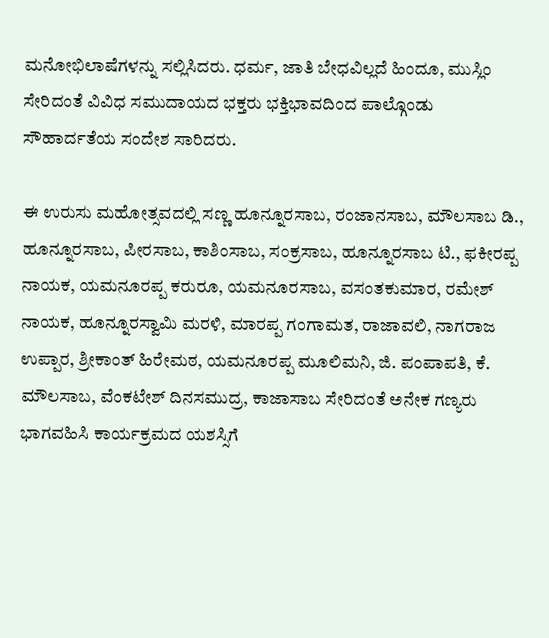ಮನೋಭಿಲಾಷೆಗಳನ್ನು ಸಲ್ಲಿಸಿದರು. ಧರ್ಮ, ಜಾತಿ ಬೇಧವಿಲ್ಲದೆ ಹಿಂದೂ, ಮುಸ್ಲಿಂ ಸೇರಿದಂತೆ ವಿವಿಧ ಸಮುದಾಯದ ಭಕ್ತರು ಭಕ್ತಿಭಾವದಿಂದ ಪಾಲ್ಗೊಂಡು ಸೌಹಾರ್ದತೆಯ ಸಂದೇಶ ಸಾರಿದರು.

ಈ ಉರುಸು ಮಹೋತ್ಸವದಲ್ಲಿ ಸಣ್ಣ ಹೂನ್ನೂರಸಾಬ, ರಂಜಾನಸಾಬ, ಮೌಲಸಾಬ ಡಿ., ಹೂನ್ನೂರಸಾಬ, ಪೀರಸಾಬ, ಕಾಶಿಂಸಾಬ, ಸಂಕ್ರಸಾಬ, ಹೂನ್ನೂರಸಾಬ ಟಿ., ಫಕೀರಪ್ಪ ನಾಯಕ, ಯಮನೂರಪ್ಪ ಕರುರೂ, ಯಮನೂರಸಾಬ, ವಸಂತಕುಮಾರ, ರಮೇಶ್ ನಾಯಕ, ಹೂನ್ನೂರಸ್ವಾಮಿ ಮರಳಿ, ಮಾರಪ್ಪ ಗಂಗಾಮತ, ರಾಜಾವಲಿ, ನಾಗರಾಜ ಉಪ್ಪಾರ, ಶ್ರೀಕಾಂತ್ ಹಿರೇಮಠ, ಯಮನೂರಪ್ಪ ಮೂಲಿಮನಿ, ಜಿ. ಪಂಪಾಪತಿ, ಕೆ. ಮೌಲಸಾಬ, ವೆಂಕಟೇಶ್ ದಿನಸಮುದ್ರ, ಕಾಜಾಸಾಬ ಸೇರಿದಂತೆ ಅನೇಕ ಗಣ್ಯರು ಭಾಗವಹಿಸಿ ಕಾರ್ಯಕ್ರಮದ ಯಶಸ್ಸಿಗೆ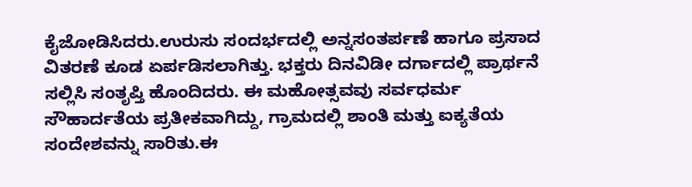ಕೈಜೋಡಿಸಿದರು.ಉರುಸು ಸಂದರ್ಭದಲ್ಲಿ ಅನ್ನಸಂತರ್ಪಣೆ ಹಾಗೂ ಪ್ರಸಾದ ವಿತರಣೆ ಕೂಡ ಏರ್ಪಡಿಸಲಾಗಿತ್ತು. ಭಕ್ತರು ದಿನವಿಡೀ ದರ್ಗಾದಲ್ಲಿ ಪ್ರಾರ್ಥನೆ ಸಲ್ಲಿಸಿ ಸಂತೃಪ್ತಿ ಹೊಂದಿದರು. ಈ ಮಹೋತ್ಸವವು ಸರ್ವಧರ್ಮ ಸೌಹಾರ್ದತೆಯ ಪ್ರತೀಕವಾಗಿದ್ದು, ಗ್ರಾಮದಲ್ಲಿ ಶಾಂತಿ ಮತ್ತು ಐಕ್ಯತೆಯ ಸಂದೇಶವನ್ನು ಸಾರಿತು.ಈ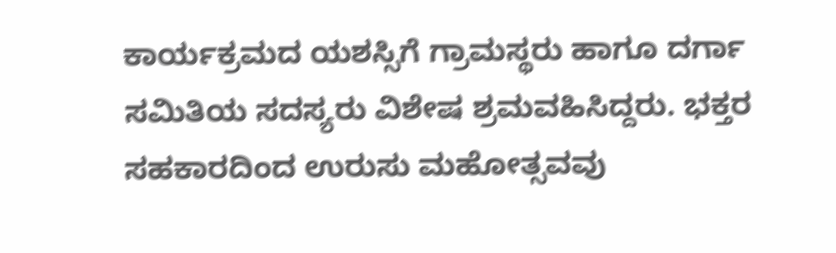ಕಾರ್ಯಕ್ರಮದ ಯಶಸ್ಸಿಗೆ ಗ್ರಾಮಸ್ಥರು ಹಾಗೂ ದರ್ಗಾ ಸಮಿತಿಯ ಸದಸ್ಯರು ವಿಶೇಷ ಶ್ರಮವಹಿಸಿದ್ದರು. ಭಕ್ತರ ಸಹಕಾರದಿಂದ ಉರುಸು ಮಹೋತ್ಸವವು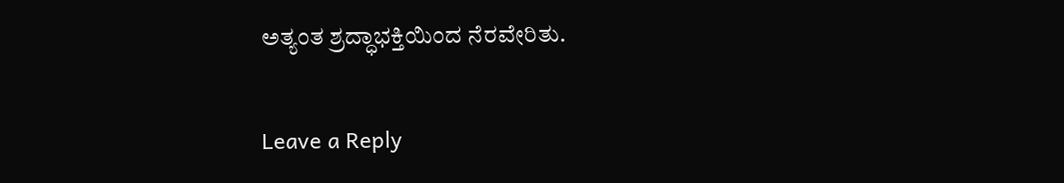ಅತ್ಯಂತ ಶ್ರದ್ಧಾಭಕ್ತಿಯಿಂದ ನೆರವೇರಿತು.

Leave a Reply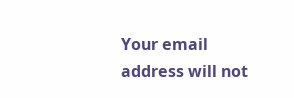Your email address will not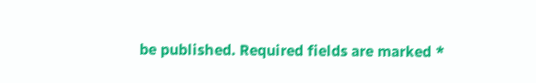be published. Required fields are marked *